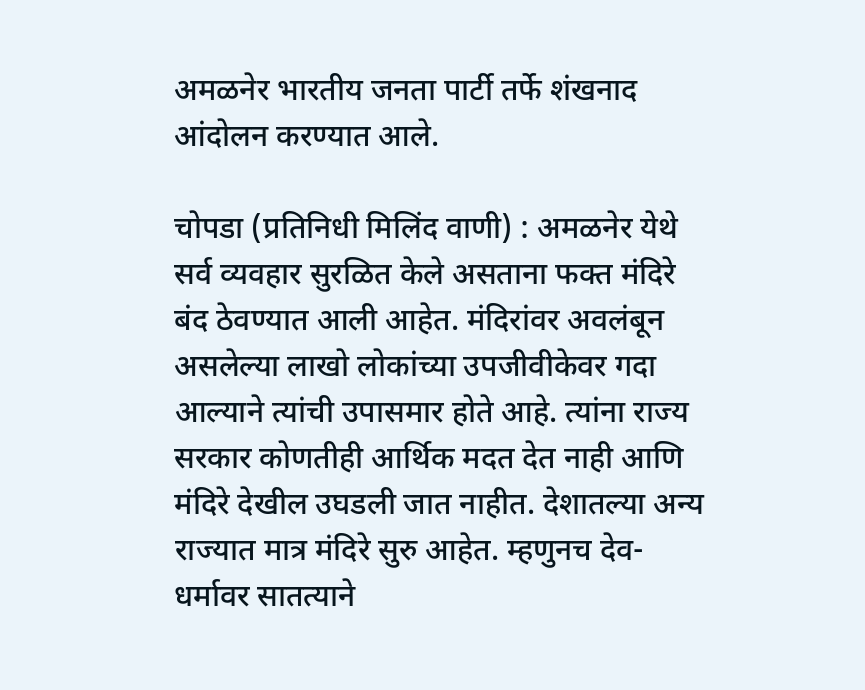अमळनेर भारतीय जनता पार्टी तर्फे शंखनाद आंदोलन करण्यात आले.

चोपडा (प्रतिनिधी मिलिंद वाणी) : अमळनेर येथे सर्व व्यवहार सुरळित केले असताना फक्त मंदिरे बंद ठेवण्यात आली आहेत. मंदिरांवर अवलंबून असलेल्या लाखो लोकांच्या उपजीवीकेवर गदा आल्याने त्यांची उपासमार होते आहे. त्यांना राज्य सरकार कोणतीही आर्थिक मदत देत नाही आणि मंदिरे देखील उघडली जात नाहीत. देशातल्या अन्य राज्यात मात्र मंदिरे सुरु आहेत. म्हणुनच देव-धर्मावर सातत्याने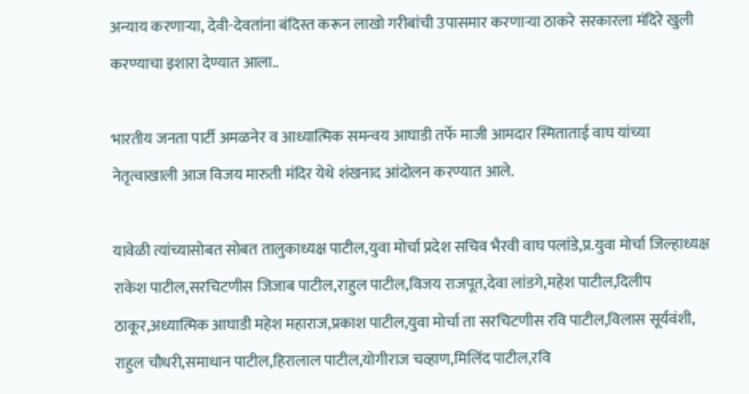अन्याय करणाऱ्या, देवी-देवतांना बंदिस्त करून लाखो गरीबांची उपासमार करणाऱ्या ठाकरे सरकारला मंदिरे खुली करण्याचा इशारा देण्यात आला..

भारतीय जनता पार्टी अमळनेर व आध्यात्मिक समन्वय आघाडी तर्फे माजी आमदार स्मिताताई वाघ यांच्या नेतृत्वाखाली आज विजय मारुती मंदिर येथे शंखनाद आंदोलन करण्यात आले.

यावेळी त्यांच्यासोबत सोबत तालुकाध्यक्ष पाटील,युवा मोर्चा प्रदेश सचिव भैरवी वाघ पलांडे,प्र.युवा मोर्चा जिल्हाध्यक्ष राकेश पाटील,सरचिटणीस जिजाब पाटील,राहुल पाटील,विजय राजपूत,देवा लांडगे,महेश पाटील,दिलीप ठाकूर,अध्यात्मिक आघाडी महेश महाराज,प्रकाश पाटील,युवा मोर्चा ता सरचिटणीस रवि पाटील,विलास सूर्यवंशी, राहुल चौधरी,समाधान पाटील,हिरालाल पाटील,योगीराज चव्हाण,मिलिंद पाटील,रवि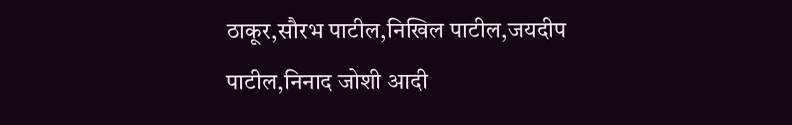ठाकूर,सौरभ पाटील,निखिल पाटील,जयदीप पाटील,निनाद जोशी आदी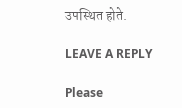उपस्थित होते.

LEAVE A REPLY

Please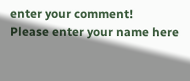enter your comment!
Please enter your name here